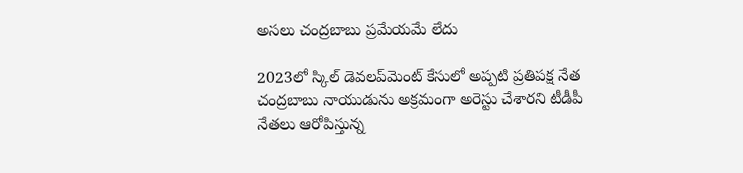అసలు చంద్రబాబు ప్రమేయమే లేదు

2023లో స్కిల్ డెవలప్‌మెంట్‌ కేసులో అప్పటి ప్రతిపక్ష నేత చంద్రబాబు నాయుడును అక్రమంగా అరెస్టు చేశారని టీడీపీ నేతలు ఆరోపిస్తున్న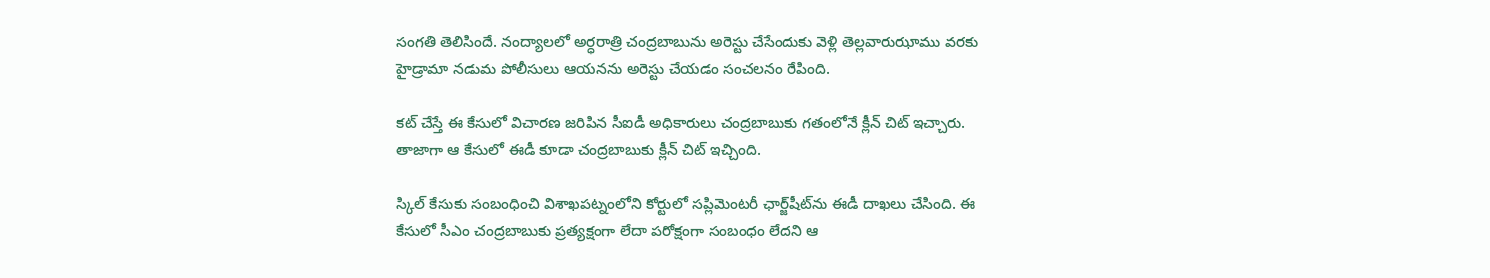సంగతి తెలిసిందే. నంద్యాలలో అర్ధరాత్రి చంద్రబాబును అరెస్టు చేసేందుకు వెళ్లి తెల్లవారుఝాము వరకు హైడ్రామా నడుమ పోలీసులు ఆయనను అరెస్టు చేయడం సంచలనం రేపింది.

కట్ చేస్తే ఈ కేసులో విచారణ జరిపిన సీఐడీ అధికారులు చంద్రబాబుకు గతంలోనే క్లీన్ చిట్ ఇచ్చారు. తాజాగా ఆ కేసులో ఈడీ కూడా చంద్రబాబుకు క్లీన్ చిట్ ఇచ్చింది.

స్కిల్ కేసుకు సంబంధించి విశాఖపట్నంలోని కోర్టులో సప్లిమెంటరీ ఛార్జ్‌షీట్‌ను ఈడీ దాఖలు చేసింది. ఈ కేసులో సీఎం చంద్రబాబుకు ప్రత్యక్షంగా లేదా పరోక్షంగా సంబంధం లేదని ఆ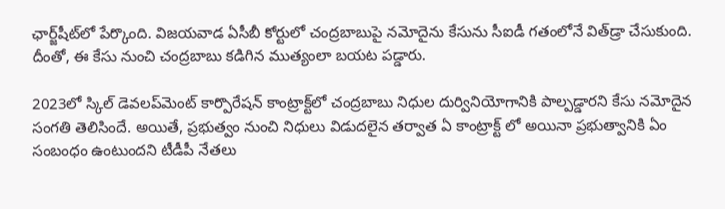ఛార్జ్‌షీట్‌లో పేర్కొంది. విజయవాడ ఏసీబీ కోర్టులో చంద్రబాబుపై నమోదైను కేసును సీఐడీ గతంలోనే విత్‌డ్రా చేసుకుంది. దీంతో, ఈ కేసు నుంచి చంద్రబాబు కడిగిన ముత్యంలా బయట పడ్డారు.

2023లో స్కిల్ డెవలప్‌మెంట్ కార్పొరేషన్ కాంట్రాక్ట్‌లో చంద్రబాబు నిధుల దుర్వినియోగానికి పాల్పడ్డారని కేసు నమోదైన సంగతి తెలిసిందే. అయితే, ప్రభుత్వం నుంచి నిధులు విడుదలైన తర్వాత ఏ కాంట్రాక్ట్ లో అయినా ప్రభుత్వానికి ఏం సంబంధం ఉంటుందని టీడీపీ నేతలు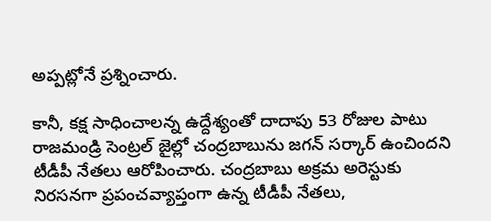అప్పట్లోనే ప్రశ్నించారు.

కానీ, కక్ష సాధించాలన్న ఉద్దేశ్యంతో దాదాపు 53 రోజుల పాటు రాజమండ్రి సెంట్రల్ జైల్లో చంద్రబాబును జగన్ సర్కార్ ఉంచిందని టీడీపీ నేతలు ఆరోపించారు. చంద్రబాబు అక్రమ అరెస్టుకు నిరసనగా ప్రపంచవ్యాప్తంగా ఉన్న టీడీపీ నేతలు,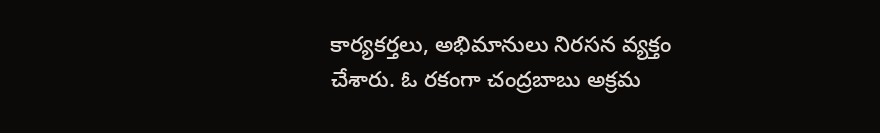కార్యకర్తలు, అభిమానులు నిరసన వ్యక్తం చేశారు. ఓ రకంగా చంద్రబాబు అక్రమ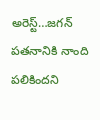అరెస్ట్…జగన్ పతనానికి నాంది పలికిందని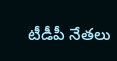టీడీపీ నేతలు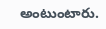అంటుంటారు.